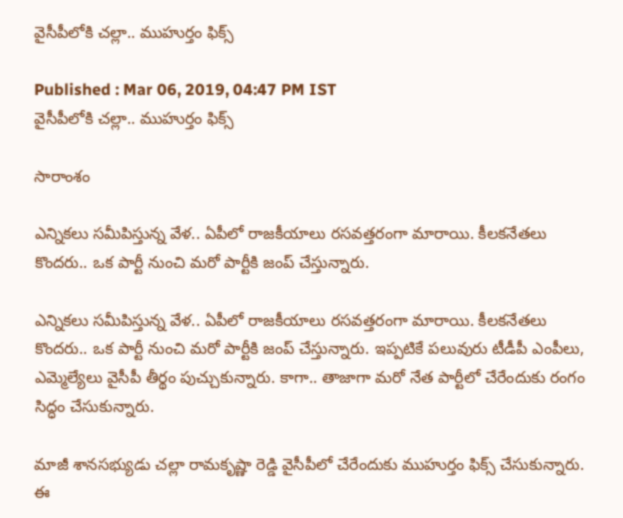వైసీపీలోకి చల్లా.. ముహుర్తం ఫిక్స్

Published : Mar 06, 2019, 04:47 PM IST
వైసీపీలోకి చల్లా.. ముహుర్తం ఫిక్స్

సారాంశం

ఎన్నికలు సమీపిస్తున్న వేళ.. ఏపీలో రాజకీయాలు రసవత్తరంగా మారాయి. కీలకనేతలు కొందరు.. ఒక పార్టీ నుంచి మరో పార్టీకి జంప్ చేస్తున్నారు.

ఎన్నికలు సమీపిస్తున్న వేళ.. ఏపీలో రాజకీయాలు రసవత్తరంగా మారాయి. కీలకనేతలు కొందరు.. ఒక పార్టీ నుంచి మరో పార్టీకి జంప్ చేస్తున్నారు. ఇప్పటికే పలువురు టీడీపీ ఎంపీలు, ఎమ్మెల్యేలు వైసీపీ తీర్థం పుచ్చుకున్నారు. కాగా.. తాజాగా మరో నేత పార్టీలో చేరేందుకు రంగం సిద్ధం చేసుకున్నారు.

మాజీ శానసభ్యుడు చల్లా రామకృష్ణా రెడ్డి వైసీపీలో చేరేందుకు ముహుర్తం ఫిక్స్ చేసుకున్నారు. ఈ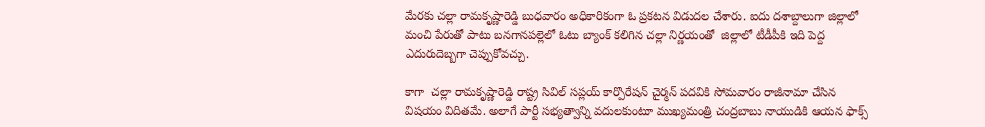మేరకు చల్లా రామకృష్ణారెడ్డి బుధవారం అధికారికంగా ఓ ప్రకటన విడుదల చేశారు. ఐదు దశాబ్దాలుగా జిల్లాలో మంచి పేరుతో పాటు బనగానపల్లెలో ఓటు బ్యాంక్‌ కలిగిన చల్లా నిర్ణయంతో  జిల్లాలో టీడీపీకి ఇది పెద్ద ఎదురుదెబ్బగా చెప్పుకోవచ్చు.

కాగా  చల్లా రామకృష్ణారెడ్డి రాష్ట్ర సివిల్‌ సప్లయ్‌ కార్పొరేషన్‌ చైర్మన్‌ పదవికి సోమవారం రాజీనామా చేసిన విషయం విదితమే. అలాగే పార్టీ సభ్యత్వాన్ని వదులకుంటూ ముఖ్యమంత్రి చంద్రబాబు నాయుడికి ఆయన ఫాక్స్‌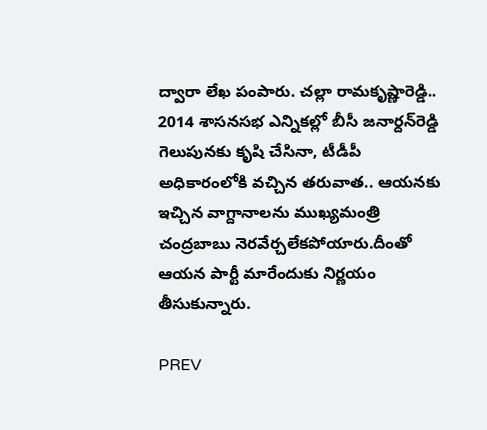ద్వారా లేఖ పంపారు. చల్లా రామకృష్ణారెడ్డి.. 2014 శాసనసభ ఎన్నికల్లో బీసీ జనార్దన్‌రెడ్డి గెలుపునకు కృషి చేసినా, టీడీపీ అధికారంలోకి వచ్చిన తరువాత.. ఆయనకు ఇచ్చిన వాగ్దానాలను ముఖ్యమంత్రి చంద్రబాబు నెరవేర్చలేకపోయారు.దీంతో ఆయన పార్టీ మారేందుకు నిర్ణయం తీసుకున్నారు.

PREV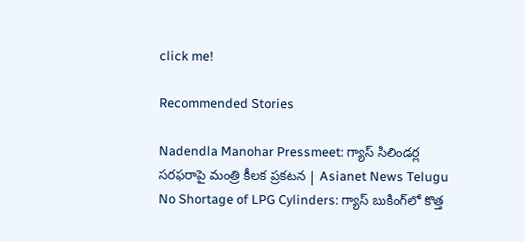click me!

Recommended Stories

Nadendla Manohar Pressmeet: గ్యాస్ సిలిండర్ల సరఫరాపై మంత్రి కీలక ప్రకటన | Asianet News Telugu
No Shortage of LPG Cylinders: గ్యాస్ బుకింగ్‌లో కొత్త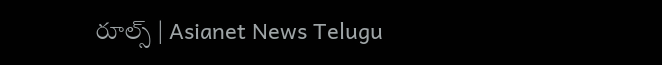రూల్స్ | Asianet News Telugu